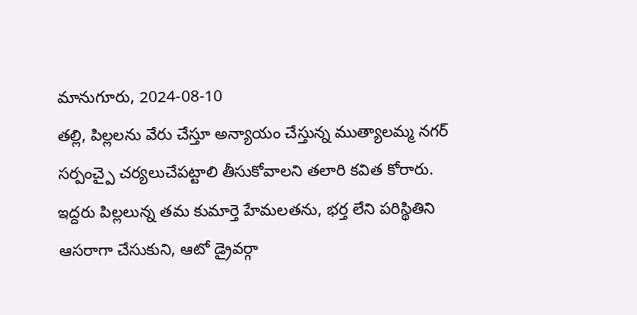మానుగూరు, 2024-08-10
తల్లి, పిల్లలను వేరు చేస్తూ అన్యాయం చేస్తున్న ముత్యాలమ్మ నగర్ సర్పంచ్పై చర్యలుచేపట్టాలి తీసుకోవాలని తలారి కవిత కోరారు. ఇద్దరు పిల్లలున్న తమ కుమార్తె హేమలతను, భర్త లేని పరిస్థితిని ఆసరాగా చేసుకుని, ఆటో డ్రైవర్గా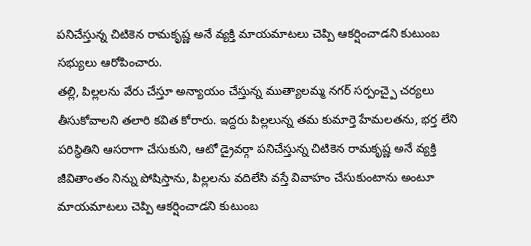పనిచేస్తున్న చిటికెన రామకృష్ణ అనే వ్యక్తి మాయమాటలు చెప్పి ఆకర్షించాడని కుటుంబ సభ్యులు ఆరోపించారు.
తల్లి, పిల్లలను వేరు చేస్తూ అన్యాయం చేస్తున్న ముత్యాలమ్మ నగర్ సర్పంచ్పై చర్యలు తీసుకోవాలని తలారి కవిత కోరారు. ఇద్దరు పిల్లలున్న తమ కుమార్తె హేమలతను, భర్త లేని పరిస్థితిని ఆసరాగా చేసుకుని, ఆటో డ్రైవర్గా పనిచేస్తున్న చిటికెన రామకృష్ణ అనే వ్యక్తి జీవితాంతం నిన్ను పోషిస్తాను, పిల్లలను వదిలేసి వస్తే వివాహం చేసుకుంటాను అంటూ మాయమాటలు చెప్పి ఆకర్షించాడని కుటుంబ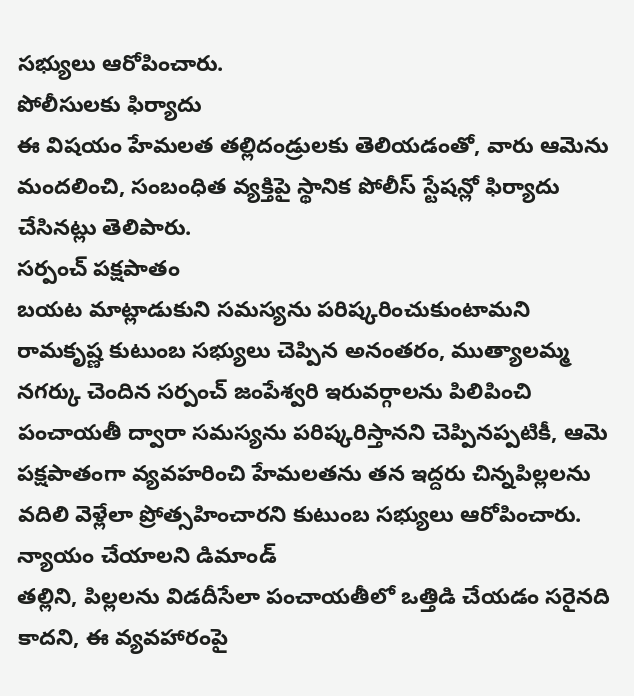సభ్యులు ఆరోపించారు.
పోలీసులకు ఫిర్యాదు
ఈ విషయం హేమలత తల్లిదండ్రులకు తెలియడంతో, వారు ఆమెను మందలించి, సంబంధిత వ్యక్తిపై స్థానిక పోలీస్ స్టేషన్లో ఫిర్యాదు చేసినట్లు తెలిపారు.
సర్పంచ్ పక్షపాతం
బయట మాట్లాడుకుని సమస్యను పరిష్కరించుకుంటామని రామకృష్ణ కుటుంబ సభ్యులు చెప్పిన అనంతరం, ముత్యాలమ్మ నగర్కు చెందిన సర్పంచ్ జంపేశ్వరి ఇరువర్గాలను పిలిపించి పంచాయతీ ద్వారా సమస్యను పరిష్కరిస్తానని చెప్పినప్పటికీ, ఆమె పక్షపాతంగా వ్యవహరించి హేమలతను తన ఇద్దరు చిన్నపిల్లలను వదిలి వెళ్లేలా ప్రోత్సహించారని కుటుంబ సభ్యులు ఆరోపించారు.
న్యాయం చేయాలని డిమాండ్
తల్లిని, పిల్లలను విడదీసేలా పంచాయతీలో ఒత్తిడి చేయడం సరైనది కాదని, ఈ వ్యవహారంపై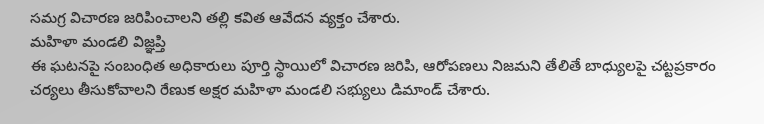సమగ్ర విచారణ జరిపించాలని తల్లి కవిత ఆవేదన వ్యక్తం చేశారు.
మహిళా మండలి విజ్ఞప్తి
ఈ ఘటనపై సంబంధిత అధికారులు పూర్తి స్థాయిలో విచారణ జరిపి, ఆరోపణలు నిజమని తేలితే బాధ్యులపై చట్టప్రకారం చర్యలు తీసుకోవాలని రేణుక అక్షర మహిళా మండలి సభ్యులు డిమాండ్ చేశారు.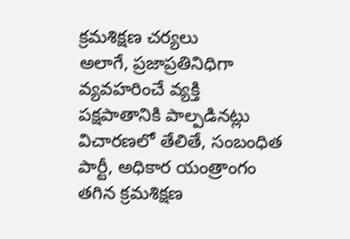క్రమశిక్షణ చర్యలు
అలాగే, ప్రజాప్రతినిధిగా వ్యవహరించే వ్యక్తి పక్షపాతానికి పాల్పడినట్లు విచారణలో తేలితే, సంబంధిత పార్టీ, అధికార యంత్రాంగం తగిన క్రమశిక్షణ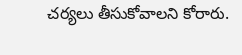చర్యలు తీసుకోవాలని కోరారు.